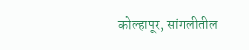कोल्हापूर, सांगलीतील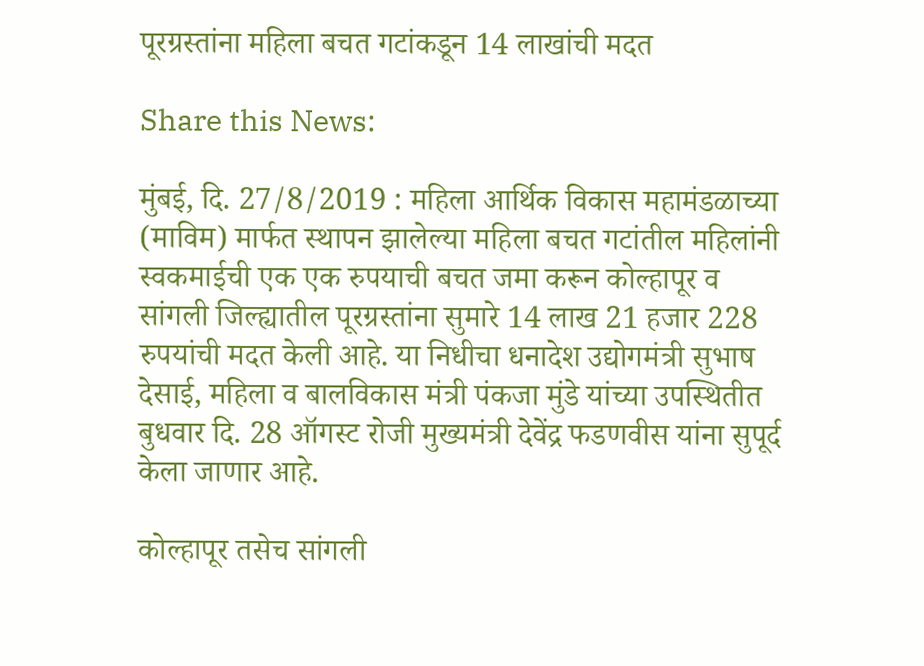पूरग्रस्तांना महिला बचत गटांकडून 14 लाखांची मदत

Share this News:

मुंबई, दि. 27/8/2019 : महिला आर्थिक विकास महामंडळाच्या (माविम) मार्फत स्थापन झालेल्या महिला बचत गटांतील महिलांनी स्वकमाईची एक एक रुपयाची बचत जमा करून कोल्हापूर व सांगली जिल्ह्यातील पूरग्रस्तांना सुमारे 14 लाख 21 हजार 228 रुपयांची मदत केली आहे. या निधीचा धनादेश उद्योगमंत्री सुभाष देसाई, महिला व बालविकास मंत्री पंकजा मुंडे यांच्या उपस्थितीत बुधवार दि. 28 ऑगस्ट रोजी मुख्यमंत्री देवेंद्र फडणवीस यांना सुपूर्द केला जाणार आहे.

कोल्हापूर तसेच सांगली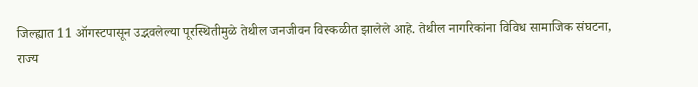जिल्ह्यात 11 ऑगस्टपासून उद्भवलेल्या पूरस्थितीमुळे तेथील जनजीवन विस्कळीत झालेले आहे. तेथील नागरिकांना विविध सामाजिक संघटना, राज्य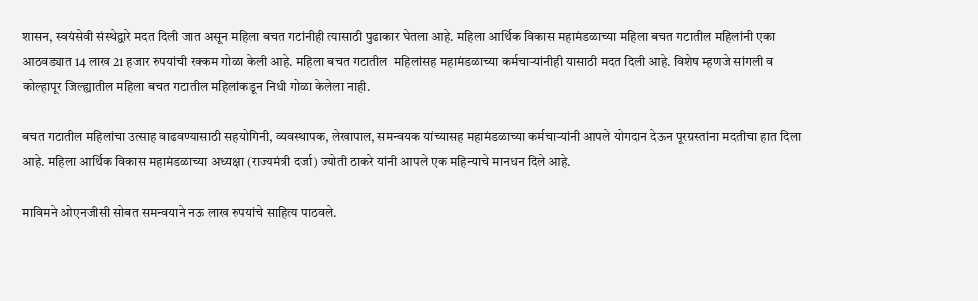शासन, स्वयंसेवी संस्थेद्वारे मदत दिली जात असून महिला बचत गटांनीही त्यासाठी पुढाकार घेतला आहे. महिला आर्थिक विकास महामंडळाच्या महिला बचत गटातील महिलांनी एका आठवड्यात 14 लाख 21 हजार रुपयांची रक्कम गोळा केली आहे. महिला बचत गटातील  महिलांसह महामंडळाच्या कर्मचाऱ्यांनीही यासाठी मदत दिली आहे. विशेष म्हणजे सांगली व कोल्हापूर जिल्ह्यातील महिला बचत गटातील महिलांकडून निधी गोळा केलेला नाही.

बचत गटातील महिलांचा उत्साह वाढवण्यासाठी सहयोगिनी, व्यवस्थापक, लेखापाल, समन्वयक यांच्यासह महामंडळाच्या कर्मचाऱ्यांनी आपले योगदान देऊन पूरग्रस्तांना मदतीचा हात दिला आहे. महिला आर्थिक विकास महामंडळाच्या अध्यक्षा (राज्यमंत्री दर्जा) ज्योती ठाकरे यांनी आपले एक महिन्याचे मानधन दिले आहे.

माविमने ओएनजीसी सोबत समन्वयाने नऊ लाख रुपयांचे साहित्य पाठवले.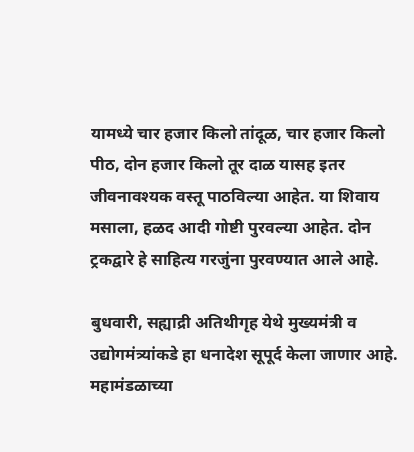यामध्ये चार हजार किलो तांदूळ, चार हजार किलो पीठ, दोन हजार किलो तूर दाळ यासह इतर जीवनावश्यक वस्तू पाठविल्या आहेत. या शिवाय मसाला, हळद आदी गोष्टी पुरवल्या आहेत. दोन ट्रकद्वारे हे साहित्य गरजुंना पुरवण्यात आले आहे.

बुधवारी, सह्याद्री अतिथीगृह येथे मुख्यमंत्री व उद्योगमंत्र्यांकडे हा धनादेश सूपूर्द केला जाणार आहे. महामंडळाच्या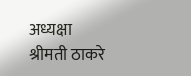अध्यक्षा श्रीमती ठाकरे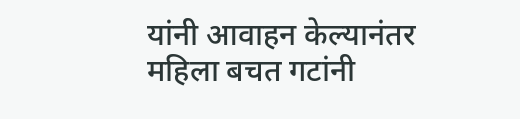यांनी आवाहन केल्यानंतर महिला बचत गटांनी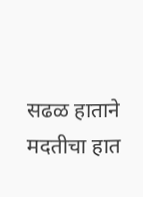सढळ हाताने मदतीचा हात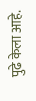पुढे केला आहे.